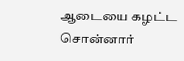ஆடையை கழட்ட சொன்னார்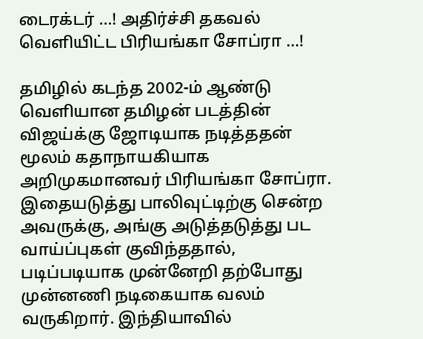டைரக்டர் …! அதிர்ச்சி தகவல் வெளியிட்ட பிரியங்கா சோப்ரா …!

தமிழில் கடந்த 2002-ம் ஆண்டு வெளியான தமிழன் படத்தின் விஜய்க்கு ஜோடியாக நடித்ததன் மூலம் கதாநாயகியாக அறிமுகமானவர் பிரியங்கா சோப்ரா. இதையடுத்து பாலிவுட்டிற்கு சென்ற அவருக்கு, அங்கு அடுத்தடுத்து பட வாய்ப்புகள் குவிந்ததால், படிப்படியாக முன்னேறி தற்போது முன்னணி நடிகையாக வலம் வருகிறார். இந்தியாவில்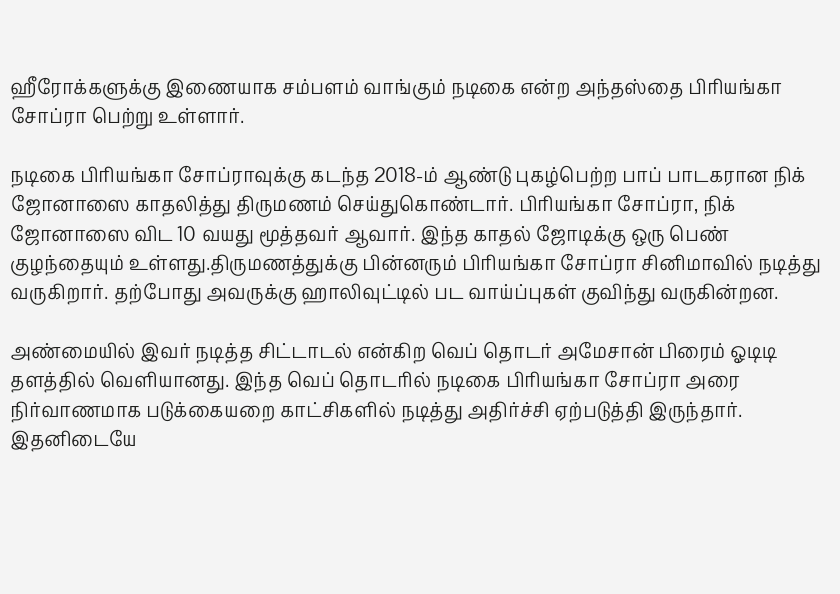ஹீரோக்களுக்கு இணையாக சம்பளம் வாங்கும் நடிகை என்ற அந்தஸ்தை பிரியங்கா சோப்ரா பெற்று உள்ளார்.

நடிகை பிரியங்கா சோப்ராவுக்கு கடந்த 2018-ம் ஆண்டு புகழ்பெற்ற பாப் பாடகரான நிக் ஜோனாஸை காதலித்து திருமணம் செய்துகொண்டார். பிரியங்கா சோப்ரா, நிக் ஜோனாஸை விட 10 வயது மூத்தவர் ஆவார். இந்த காதல் ஜோடிக்கு ஒரு பெண் குழந்தையும் உள்ளது.திருமணத்துக்கு பின்னரும் பிரியங்கா சோப்ரா சினிமாவில் நடித்து வருகிறார். தற்போது அவருக்கு ஹாலிவுட்டில் பட வாய்ப்புகள் குவிந்து வருகின்றன.

அண்மையில் இவர் நடித்த சிட்டாடல் என்கிற வெப் தொடர் அமேசான் பிரைம் ஓடிடி தளத்தில் வெளியானது. இந்த வெப் தொடரில் நடிகை பிரியங்கா சோப்ரா அரை நிர்வாணமாக படுக்கையறை காட்சிகளில் நடித்து அதிர்ச்சி ஏற்படுத்தி இருந்தார். இதனிடையே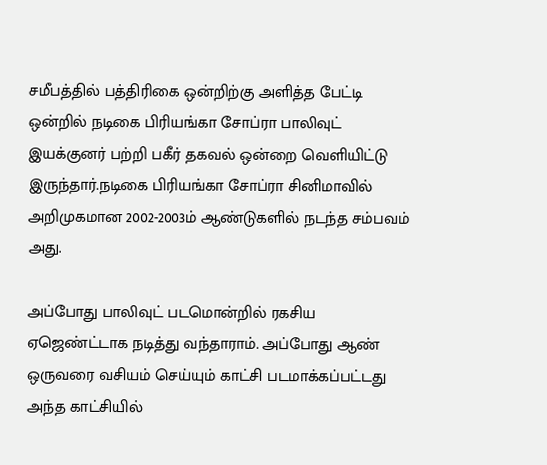சமீபத்தில் பத்திரிகை ஒன்றிற்கு அளித்த பேட்டி ஒன்றில் நடிகை பிரியங்கா சோப்ரா பாலிவுட் இயக்குனர் பற்றி பகீர் தகவல் ஒன்றை வெளியிட்டு இருந்தார்.நடிகை பிரியங்கா சோப்ரா சினிமாவில் அறிமுகமான 2002-2003ம் ஆண்டுகளில் நடந்த சம்பவம் அது.

அப்போது பாலிவுட் படமொன்றில் ரகசிய ஏஜெண்ட்டாக நடித்து வந்தாராம். அப்போது ஆண் ஒருவரை வசியம் செய்யும் காட்சி படமாக்கப்பட்டது அந்த காட்சியில்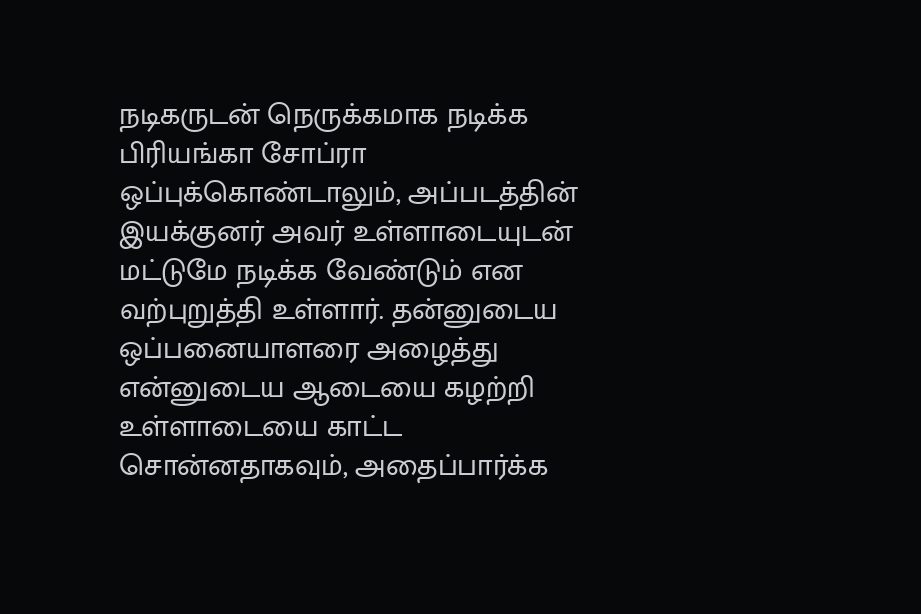நடிகருடன் நெருக்கமாக நடிக்க பிரியங்கா சோப்ரா ஒப்புக்கொண்டாலும், அப்படத்தின் இயக்குனர் அவர் உள்ளாடையுடன் மட்டுமே நடிக்க வேண்டும் என வற்புறுத்தி உள்ளார். தன்னுடைய ஒப்பனையாளரை அழைத்து என்னுடைய ஆடையை கழற்றி உள்ளாடையை காட்ட சொன்னதாகவும், அதைப்பார்க்க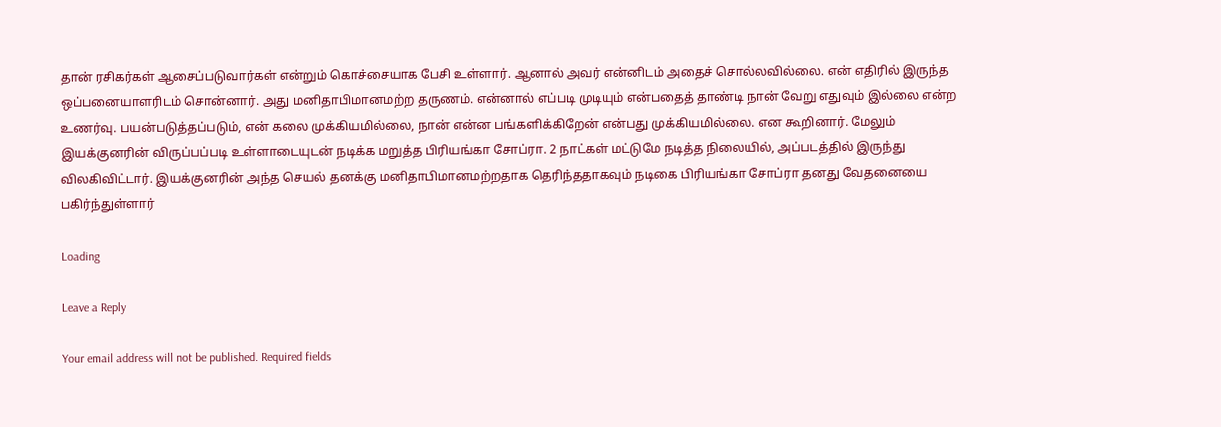தான் ரசிகர்கள் ஆசைப்படுவார்கள் என்றும் கொச்சையாக பேசி உள்ளார். ஆனால் அவர் என்னிடம் அதைச் சொல்லவில்லை. என் எதிரில் இருந்த ஒப்பனையாளரிடம் சொன்னார். அது மனிதாபிமானமற்ற தருணம். என்னால் எப்படி முடியும் என்பதைத் தாண்டி நான் வேறு எதுவும் இல்லை என்ற உணர்வு. பயன்படுத்தப்படும், என் கலை முக்கியமில்லை, நான் என்ன பங்களிக்கிறேன் என்பது முக்கியமில்லை. என கூறினார். மேலும் இயக்குனரின் விருப்பப்படி உள்ளாடையுடன் நடிக்க மறுத்த பிரியங்கா சோப்ரா. 2 நாட்கள் மட்டுமே நடித்த நிலையில், அப்படத்தில் இருந்து விலகிவிட்டார். இயக்குனரின் அந்த செயல் தனக்கு மனிதாபிமானமற்றதாக தெரிந்ததாகவும் நடிகை பிரியங்கா சோப்ரா தனது வேதனையை பகிர்ந்துள்ளார்

Loading

Leave a Reply

Your email address will not be published. Required fields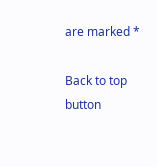are marked *

Back to top button